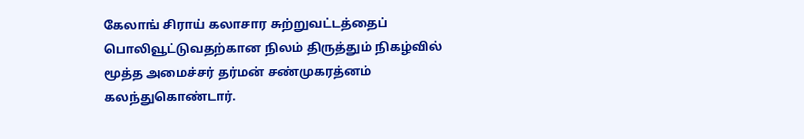கேலாங் சிராய் கலாசார சுற்றுவட்டத்தைப் பொலிவூட்டுவதற்கான நிலம் திருத்தும் நிகழ்வில் மூத்த அமைச்சர் தர்மன் சண்முகரத்னம் கலந்துகொண்டார்.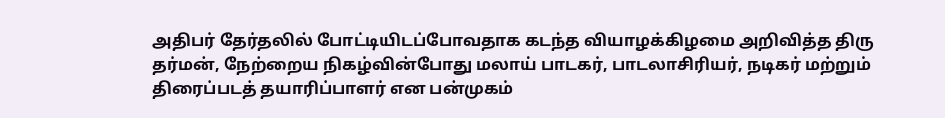அதிபர் தேர்தலில் போட்டியிடப்போவதாக கடந்த வியாழக்கிழமை அறிவித்த திரு தர்மன், நேற்றைய நிகழ்வின்போது மலாய் பாடகர், பாடலாசிரியர், நடிகர் மற்றும் திரைப்படத் தயாரிப்பாளர் என பன்முகம்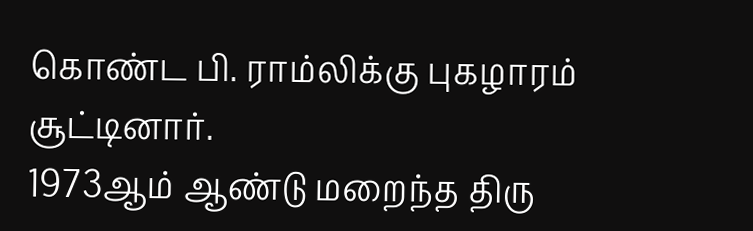கொண்ட பி. ராம்லிக்கு புகழாரம் சூட்டினார்.
1973ஆம் ஆண்டு மறைந்த திரு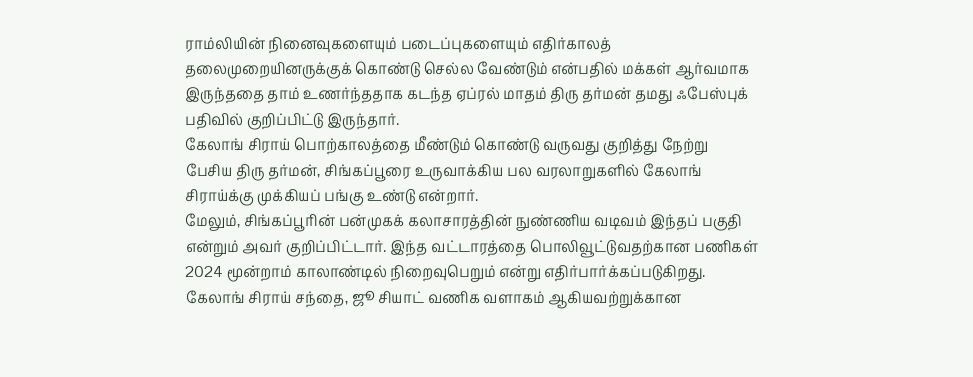ராம்லியின் நினைவுகளையும் படைப்புகளையும் எதிர்காலத் தலைமுறையினருக்குக் கொண்டு செல்ல வேண்டும் என்பதில் மக்கள் ஆர்வமாக இருந்ததை தாம் உணர்ந்ததாக கடந்த ஏப்ரல் மாதம் திரு தர்மன் தமது ஃபேஸ்புக் பதிவில் குறிப்பிட்டு இருந்தார்.
கேலாங் சிராய் பொற்காலத்தை மீண்டும் கொண்டு வருவது குறித்து நேற்று பேசிய திரு தர்மன், சிங்கப்பூரை உருவாக்கிய பல வரலாறுகளில் கேலாங் சிராய்க்கு முக்கியப் பங்கு உண்டு என்றார்.
மேலும், சிங்கப்பூரின் பன்முகக் கலாசாரத்தின் நுண்ணிய வடிவம் இந்தப் பகுதி என்றும் அவர் குறிப்பிட்டார். இந்த வட்டாரத்தை பொலிவூட்டுவதற்கான பணிகள் 2024 மூன்றாம் காலாண்டில் நிறைவுபெறும் என்று எதிர்பார்க்கப்படுகிறது.
கேலாங் சிராய் சந்தை, ஜூ சியாட் வணிக வளாகம் ஆகியவற்றுக்கான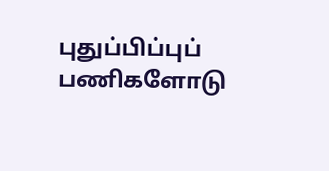புதுப்பிப்புப் பணிகளோடு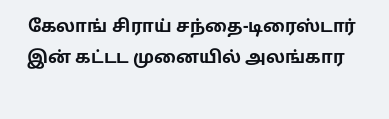கேலாங் சிராய் சந்தை-டிரைஸ்டார் இன் கட்டட முனையில் அலங்கார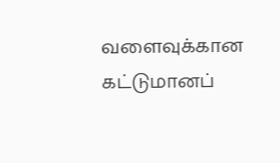வளைவுக்கான கட்டுமானப்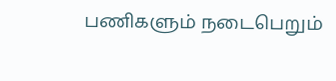பணிகளும் நடைபெறும்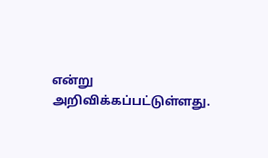என்று அறிவிக்கப்பட்டுள்ளது.